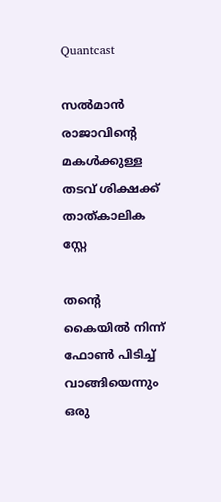Quantcast

സല്‍മാന്‍ രാജാവിന്റെ മകള്‍ക്കുള്ള തടവ് ശിക്ഷക്ക് താത്കാലിക സ്റ്റേ

തന്റെ കൈയില്‍ നിന്ന് ഫോണ്‍ പിടിച്ച് വാങ്ങിയെന്നും ഒരു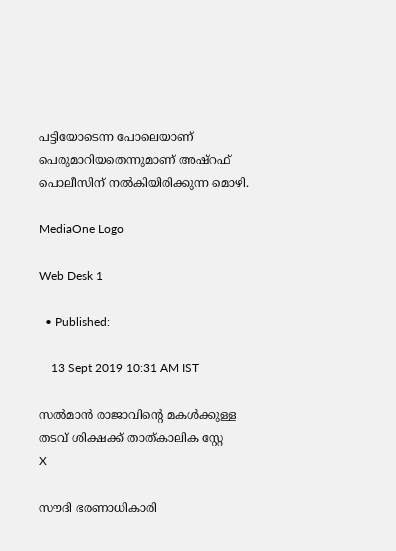പട്ടിയോടെന്ന പോലെയാണ് പെരുമാറിയതെന്നുമാണ് അഷ്റഫ് പൊലീസിന് നല്‍കിയിരിക്കുന്ന മൊഴി.

MediaOne Logo

Web Desk 1

  • Published:

    13 Sept 2019 10:31 AM IST

സല്‍മാന്‍ രാജാവിന്റെ മകള്‍ക്കുള്ള തടവ് ശിക്ഷക്ക് താത്കാലിക സ്റ്റേ
X

സൗദി ഭരണാധികാരി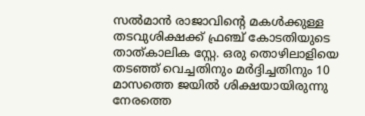സല്‍മാന്‍ രാജാവിന്റെ മകള്‍ക്കുള്ള തടവുശിക്ഷക്ക് ഫ്രഞ്ച് കോടതിയുടെ താത്കാലിക സ്റ്റേ. ഒരു തൊഴിലാളിയെ തടഞ്ഞ് വെച്ചതിനും മര്‍ദ്ദിച്ചതിനും 10 മാസത്തെ ജയില്‍ ശിക്ഷയായിരുന്നു നേരത്തെ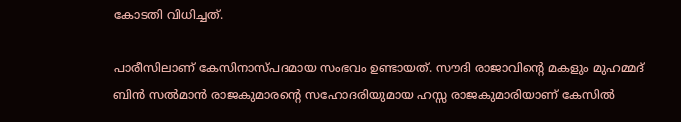കോടതി വിധിച്ചത്.

പാരീസിലാണ് കേസിനാസ്പദമായ സംഭവം ഉണ്ടായത്. സൗദി രാജാവിന്റെ മകളും മുഹമ്മദ് ബിന്‍ സല്‍മാന്‍ രാജകുമാരന്റെ സഹോദരിയുമായ ഹസ്സ രാജകുമാരിയാണ് കേസില്‍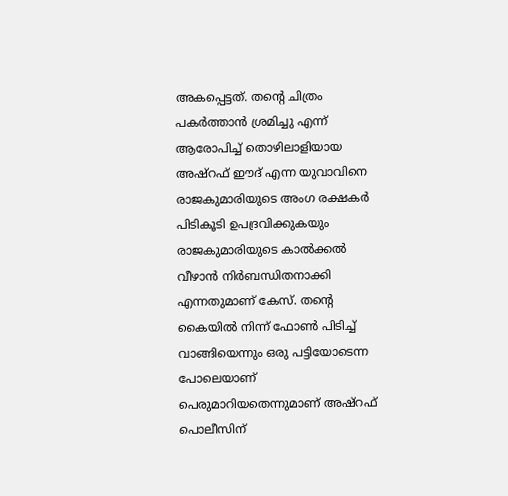അകപ്പെട്ടത്. തന്റെ ചിത്രം പകര്‍ത്താന്‍ ശ്രമിച്ചു എന്ന് ആരോപിച്ച് തൊഴിലാളിയായ അഷ്റഫ് ഈദ് എന്ന യുവാവിനെ രാജകുമാരിയുടെ അംഗ രക്ഷകര്‍ പിടികൂടി ഉപദ്രവിക്കുകയും രാജകുമാരിയുടെ കാല്‍ക്കല്‍ വീഴാന്‍ നിര്‍ബന്ധിതനാക്കി എന്നതുമാണ് കേസ്. തന്റെ കൈയില്‍ നിന്ന് ഫോണ്‍ പിടിച്ച് വാങ്ങിയെന്നും ഒരു പട്ടിയോടെന്ന പോലെയാണ് പെരുമാറിയതെന്നുമാണ് അഷ്റഫ് പൊലീസിന്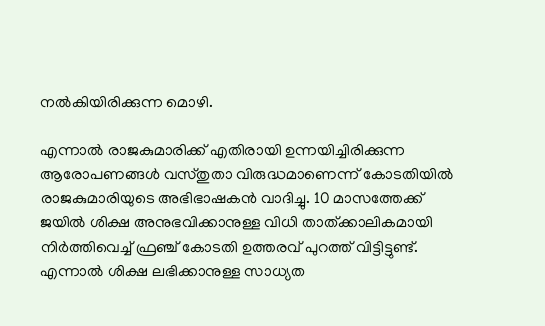നല്‍കിയിരിക്കുന്ന മൊഴി.

എന്നാല്‍ രാജകുമാരിക്ക് എതിരായി ഉന്നയിച്ചിരിക്കുന്ന ആരോപണങ്ങള്‍ വസ്തുതാ വിരുദ്ധമാണെന്ന് കോടതിയില്‍ രാജകുമാരിയുടെ അഭിഭാഷകന്‍ വാദിച്ചു. 10 മാസത്തേക്ക് ജയില്‍ ശിക്ഷ അനുഭവിക്കാനുള്ള വിധി താത്ക്കാലികമായി നിര്‍ത്തിവെച്ച് ഫ്രഞ്ച് കോടതി ഉത്തരവ് പുറത്ത് വിട്ടിട്ടുണ്ട്. എന്നാല്‍ ശിക്ഷ ലഭിക്കാനുള്ള സാധ്യത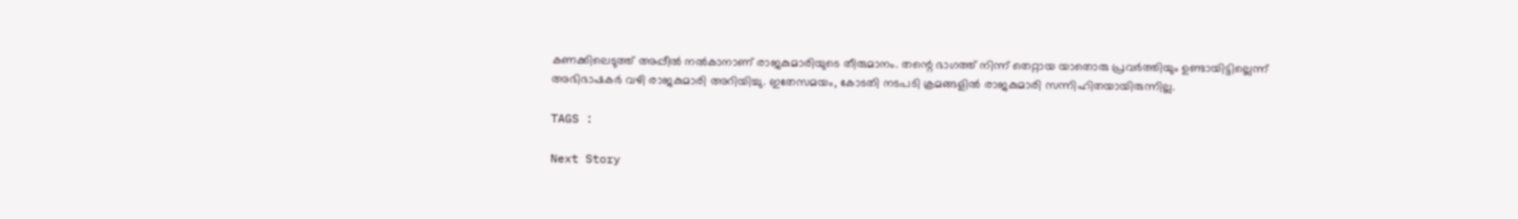കണക്കിലെടുത്ത് അപ്പീല്‍ നല്‍കാനാണ് രാജകുമാരിയുടെ തീരുമാനം. തന്റെ ഭാഗത്ത് നിന്ന് തെറ്റായ യാതൊരു പ്രവര്‍ത്തിയും ഉണ്ടായിട്ടില്ലെന്ന് അഭിഭാഷകര്‍ വഴി രാജകുമാരി അറിയിച്ചു. ഇതേസമയം, കോടതി നടപടി ക്രമങ്ങളില്‍ രാജകുമാരി സന്നിഹിതയായിരുന്നില്ല.

TAGS :

Next Story